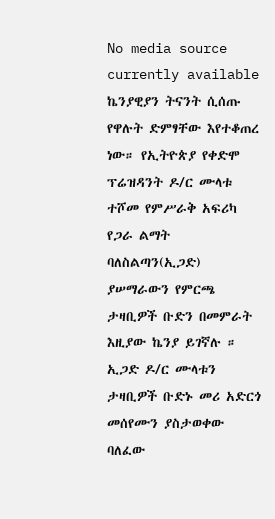No media source currently available
ኬንያዊያን ትናንት ሲሰጡ የዋሉት ድምፃቸው እየተቆጠረ ነው። የኢትዮጵያ የቀድሞ ፕሬዝዳንት ዶ/ር ሙላቱ ተሾመ የምሥራቅ አፍሪካ የጋራ ልማት ባለስልጣን(ኢጋድ) ያሠማራውን የምርጫ ታዛቢዎች ቡድን በመምራት እዚያው ኬንያ ይገኛሉ ። ኢጋድ ዶ/ር ሙላቱን ታዛቢዎች ቡድኑ መሪ አድርጎ መሰየሙን ያስታወቀው ባለፈው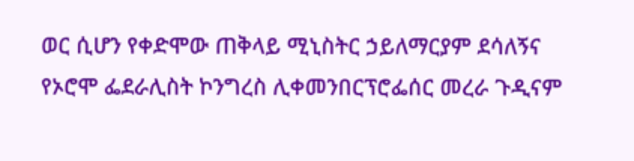ወር ሲሆን የቀድሞው ጠቅላይ ሚኒስትር ኃይለማርያም ደሳለኝና የኦሮሞ ፌደራሊስት ኮንግረስ ሊቀመንበርፕሮፌሰር መረራ ጉዲናም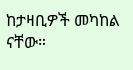ከታዛቢዎች መካከል ናቸው።